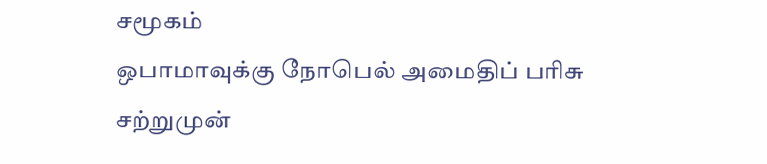சமூகம்
ஒபாமாவுக்கு நோபெல் அமைதிப் பரிசு
சற்றுமுன்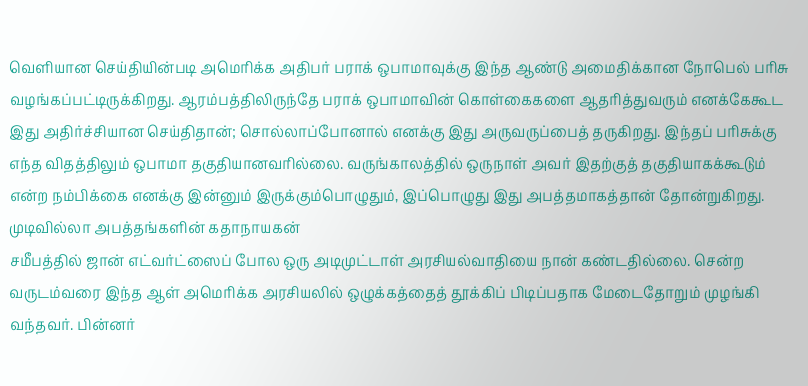வெளியான செய்தியின்படி அமெரிக்க அதிபர் பராக் ஒபாமாவுக்கு இந்த ஆண்டு அமைதிக்கான நோபெல் பரிசு வழங்கப்பட்டிருக்கிறது. ஆரம்பத்திலிருந்தே பராக் ஒபாமாவின் கொள்கைகளை ஆதரித்துவரும் எனக்கேகூட இது அதிர்ச்சியான செய்திதான்; சொல்லாப்போனால் எனக்கு இது அருவருப்பைத் தருகிறது. இந்தப் பரிசுக்கு எந்த விதத்திலும் ஒபாமா தகுதியானவரில்லை. வருங்காலத்தில் ஒருநாள் அவர் இதற்குத் தகுதியாகக்கூடும் என்ற நம்பிக்கை எனக்கு இன்னும் இருக்கும்பொழுதும், இப்பொழுது இது அபத்தமாகத்தான் தோன்றுகிறது.
முடிவில்லா அபத்தங்களின் கதாநாயகன்
சமீபத்தில் ஜான் எட்வர்ட்ஸைப் போல ஒரு அடிமுட்டாள் அரசியல்வாதியை நான் கண்டதில்லை. சென்ற வருடம்வரை இந்த ஆள் அமெரிக்க அரசியலில் ஒழுக்கத்தைத் தூக்கிப் பிடிப்பதாக மேடைதோறும் முழங்கி வந்தவர். பின்னர்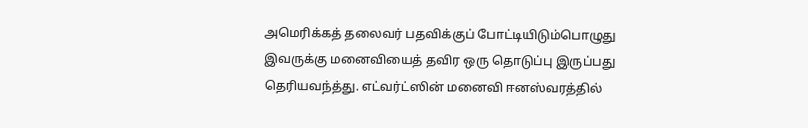அமெரிக்கத் தலைவர் பதவிக்குப் போட்டியிடும்பொழுது இவருக்கு மனைவியைத் தவிர ஒரு தொடுப்பு இருப்பது தெரியவந்த்து. எட்வர்ட்ஸின் மனைவி ஈனஸ்வரத்தில்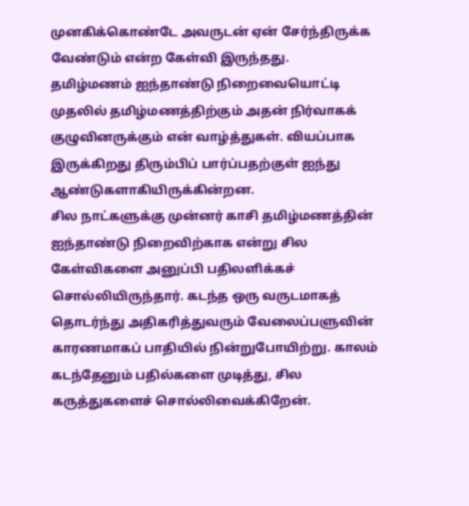முனகிக்கொண்டே அவருடன் ஏன் சேர்ந்திருக்க வேண்டும் என்ற கேள்வி இருந்தது.
தமிழ்மணம் ஐந்தாண்டு நிறைவையொட்டி
முதலில் தமிழ்மணத்திற்கும் அதன் நிர்வாகக் குழுவினருக்கும் என் வாழ்த்துகள். வியப்பாக இருக்கிறது திரும்பிப் பார்ப்பதற்குள் ஐந்து ஆண்டுகளாகியிருக்கின்றன.
சில நாட்களுக்கு முன்னர் காசி தமிழ்மணத்தின் ஐந்தாண்டு நிறைவிற்காக என்று சில கேள்விகளை அனுப்பி பதிலளிக்கச் சொல்லியிருந்தார். கடந்த ஒரு வருடமாகத் தொடர்ந்து அதிகரித்துவரும் வேலைப்பளுவின் காரணமாகப் பாதியில் நின்றுபோயிற்று. காலம் கடந்தேனும் பதில்களை முடித்து, சில கருத்துகளைச் சொல்லிவைக்கிறேன்.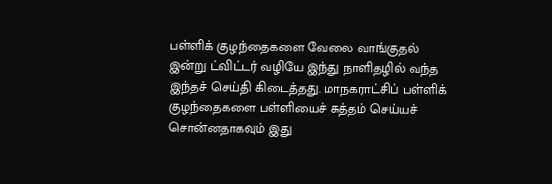பள்ளிக் குழந்தைகளை வேலை வாங்குதல்
இன்று ட்விட்டர் வழியே இந்து நாளிதழில் வந்த இந்தச் செய்தி கிடைத்தது. மாநகராட்சிப் பள்ளிக் குழந்தைகளை பள்ளியைச் சுத்தம் செய்யச் சொன்னதாகவும் இது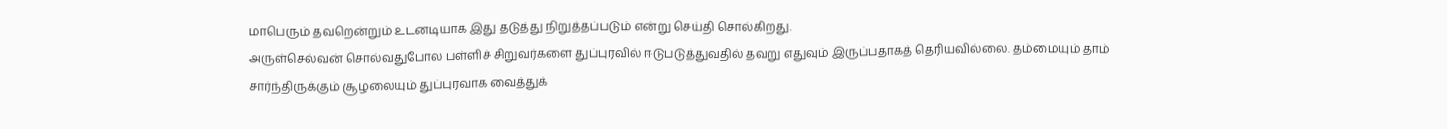மாபெரும் தவறென்றும் உடனடியாக இது தடுத்து நிறுத்தப்படும் என்று செய்தி சொல்கிறது.
அருள்செல்வன் சொல்வதுபோல பள்ளிச் சிறுவர்களை துப்புரவில் ஈடுபடுத்துவதில் தவறு எதுவும் இருப்பதாகத் தெரியவில்லை. தம்மையும் தாம் சார்ந்திருக்கும் சூழலையும் துப்புரவாக வைத்துக்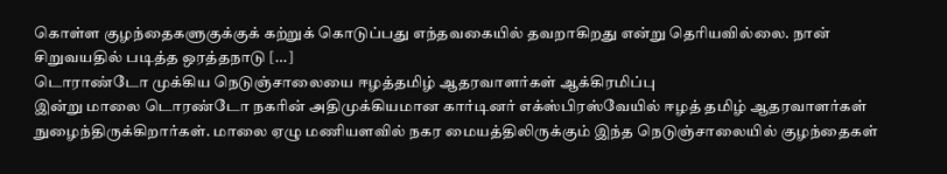கொள்ள குழந்தைகளுகுக்குக் கற்றுக் கொடுப்பது எந்தவகையில் தவறாகிறது என்று தெரியவில்லை. நான் சிறுவயதில் படித்த ஒரத்தநாடு [...]
டொராண்டோ முக்கிய நெடுஞ்சாலையை ஈழத்தமிழ் ஆதரவாளர்கள் ஆக்கிரமிப்பு
இன்று மாலை டொரண்டோ நகரின் அதிமுக்கியமான கார்டினர் எக்ஸ்பிரஸ்வேயில் ஈழத் தமிழ் ஆதரவாளர்கள் நுழைந்திருக்கிறார்கள். மாலை ஏழு மணியளவில் நகர மையத்திலிருக்கும் இந்த நெடுஞ்சாலையில் குழந்தைகள்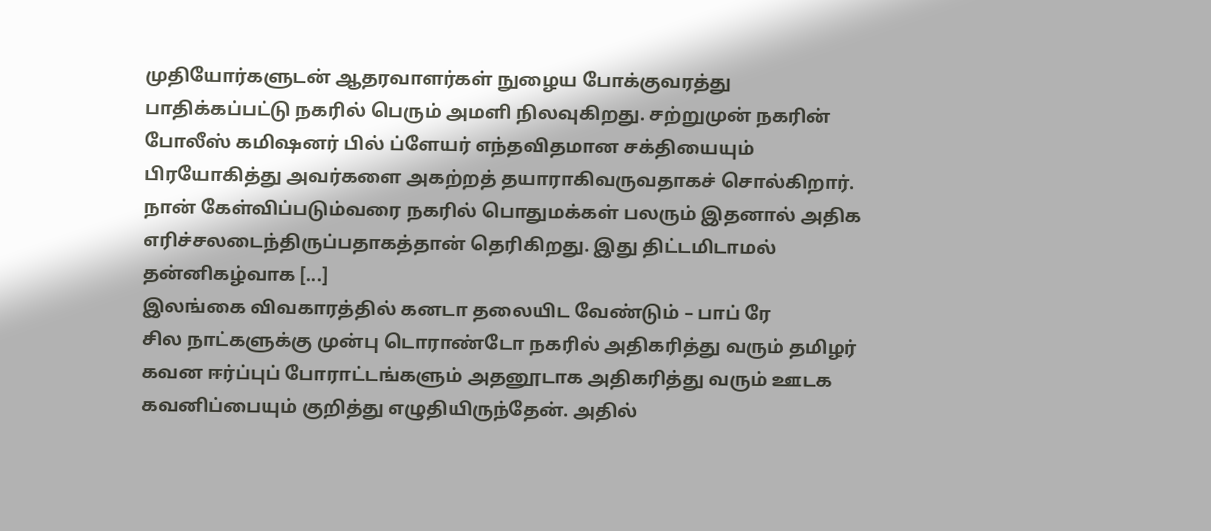முதியோர்களுடன் ஆதரவாளர்கள் நுழைய போக்குவரத்து பாதிக்கப்பட்டு நகரில் பெரும் அமளி நிலவுகிறது. சற்றுமுன் நகரின் போலீஸ் கமிஷனர் பில் ப்ளேயர் எந்தவிதமான சக்தியையும் பிரயோகித்து அவர்களை அகற்றத் தயாராகிவருவதாகச் சொல்கிறார்.
நான் கேள்விப்படும்வரை நகரில் பொதுமக்கள் பலரும் இதனால் அதிக எரிச்சலடைந்திருப்பதாகத்தான் தெரிகிறது. இது திட்டமிடாமல் தன்னிகழ்வாக [...]
இலங்கை விவகாரத்தில் கனடா தலையிட வேண்டும் – பாப் ரே
சில நாட்களுக்கு முன்பு டொராண்டோ நகரில் அதிகரித்து வரும் தமிழர் கவன ஈர்ப்புப் போராட்டங்களும் அதனூடாக அதிகரித்து வரும் ஊடக கவனிப்பையும் குறித்து எழுதியிருந்தேன். அதில்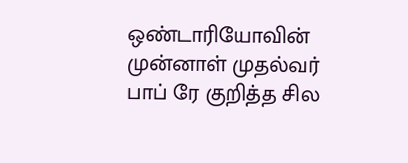ஒண்டாரியோவின் முன்னாள் முதல்வர் பாப் ரே குறித்த சில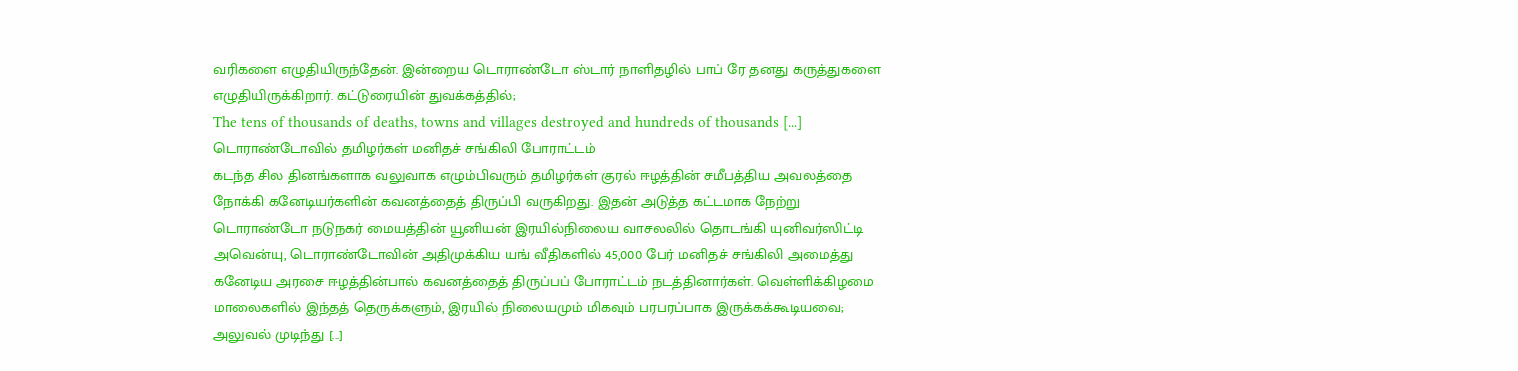வரிகளை எழுதியிருந்தேன். இன்றைய டொராண்டோ ஸ்டார் நாளிதழில் பாப் ரே தனது கருத்துகளை எழுதியிருக்கிறார். கட்டுரையின் துவக்கத்தில்;
The tens of thousands of deaths, towns and villages destroyed and hundreds of thousands [...]
டொராண்டோவில் தமிழர்கள் மனிதச் சங்கிலி போராட்டம்
கடந்த சில தினங்களாக வலுவாக எழும்பிவரும் தமிழர்கள் குரல் ஈழத்தின் சமீபத்திய அவலத்தை நோக்கி கனேடியர்களின் கவனத்தைத் திருப்பி வருகிறது. இதன் அடுத்த கட்டமாக நேற்று டொராண்டோ நடுநகர் மையத்தின் யூனியன் இரயில்நிலைய வாசலலில் தொடங்கி யுனிவர்ஸிட்டி அவென்யு, டொராண்டோவின் அதிமுக்கிய யங் வீதிகளில் 45,000 பேர் மனிதச் சங்கிலி அமைத்து கனேடிய அரசை ஈழத்தின்பால் கவனத்தைத் திருப்பப் போராட்டம் நடத்தினார்கள். வெள்ளிக்கிழமை மாலைகளில் இந்தத் தெருக்களும், இரயில் நிலையமும் மிகவும் பரபரப்பாக இருக்கக்கூடியவை; அலுவல் முடிந்து [...]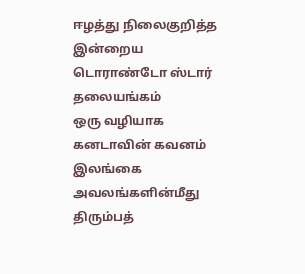ஈழத்து நிலைகுறித்த இன்றைய டொராண்டோ ஸ்டார் தலையங்கம்
ஒரு வழியாக கனடாவின் கவனம் இலங்கை அவலங்களின்மீது திரும்பத்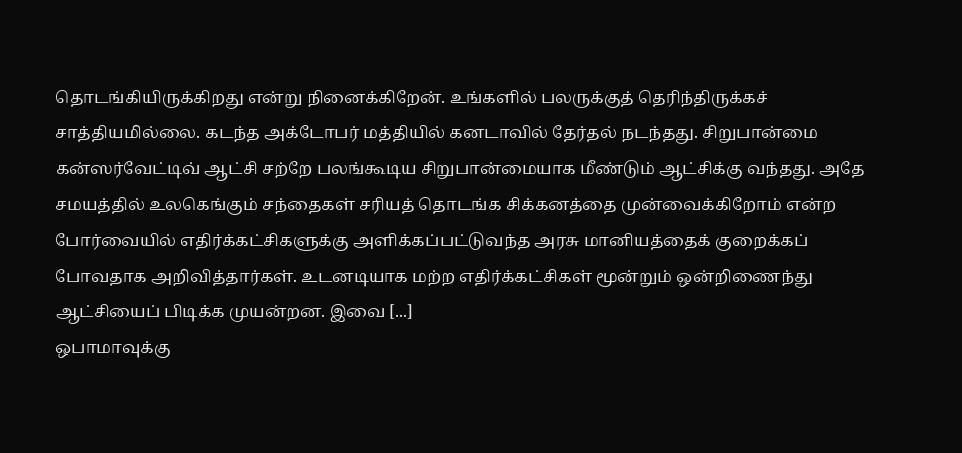தொடங்கியிருக்கிறது என்று நினைக்கிறேன். உங்களில் பலருக்குத் தெரிந்திருக்கச் சாத்தியமில்லை. கடந்த அக்டோபர் மத்தியில் கனடாவில் தேர்தல் நடந்தது. சிறுபான்மை கன்ஸர்வேட்டிவ் ஆட்சி சற்றே பலங்கூடிய சிறுபான்மையாக மீண்டும் ஆட்சிக்கு வந்தது. அதே சமயத்தில் உலகெங்கும் சந்தைகள் சரியத் தொடங்க சிக்கனத்தை முன்வைக்கிறோம் என்ற போர்வையில் எதிர்க்கட்சிகளுக்கு அளிக்கப்பட்டுவந்த அரசு மானியத்தைக் குறைக்கப் போவதாக அறிவித்தார்கள். உடனடியாக மற்ற எதிர்க்கட்சிகள் மூன்றும் ஒன்றிணைந்து ஆட்சியைப் பிடிக்க முயன்றன. இவை [...]
ஒபாமாவுக்கு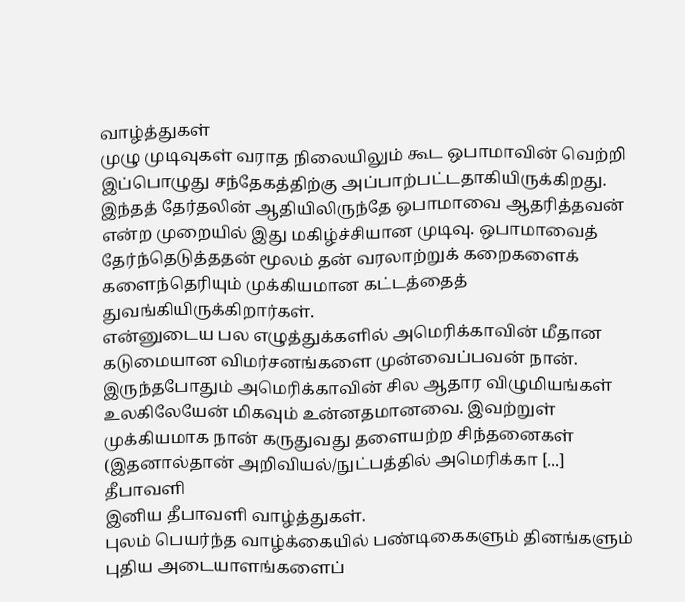வாழ்த்துகள்
முழு முடிவுகள் வராத நிலையிலும் கூட ஒபாமாவின் வெற்றி இப்பொழுது சந்தேகத்திற்கு அப்பாற்பட்டதாகியிருக்கிறது. இந்தத் தேர்தலின் ஆதியிலிருந்தே ஒபாமாவை ஆதரித்தவன் என்ற முறையில் இது மகிழ்ச்சியான முடிவு. ஒபாமாவைத் தேர்ந்தெடுத்ததன் மூலம் தன் வரலாற்றுக் கறைகளைக் களைந்தெரியும் முக்கியமான கட்டத்தைத் துவங்கியிருக்கிறார்கள்.
என்னுடைய பல எழுத்துக்களில் அமெரிக்காவின் மீதான கடுமையான விமர்சனங்களை முன்வைப்பவன் நான். இருந்தபோதும் அமெரிக்காவின் சில ஆதார விழுமியங்கள் உலகிலேயேன் மிகவும் உன்னதமானவை. இவற்றுள் முக்கியமாக நான் கருதுவது தளையற்ற சிந்தனைகள் (இதனால்தான் அறிவியல்/நுட்பத்தில் அமெரிக்கா [...]
தீபாவளி
இனிய தீபாவளி வாழ்த்துகள்.
புலம் பெயர்ந்த வாழ்க்கையில் பண்டிகைகளும் தினங்களும் புதிய அடையாளங்களைப்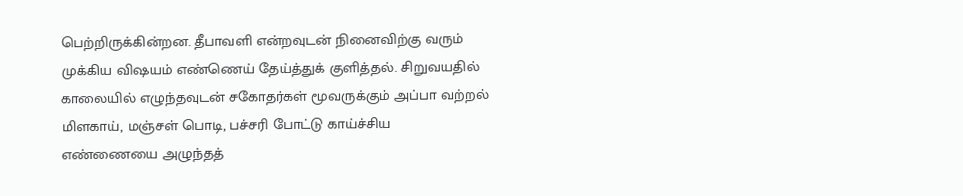பெற்றிருக்கின்றன. தீபாவளி என்றவுடன் நினைவிற்கு வரும் முக்கிய விஷயம் எண்ணெய் தேய்த்துக் குளித்தல். சிறுவயதில் காலையில் எழுந்தவுடன் சகோதர்கள் மூவருக்கும் அப்பா வற்றல் மிளகாய், மஞ்சள் பொடி, பச்சரி போட்டு காய்ச்சிய எண்ணையை அழுந்தத்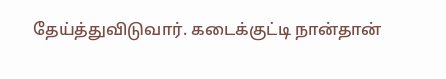தேய்த்துவிடுவார். கடைக்குட்டி நான்தான்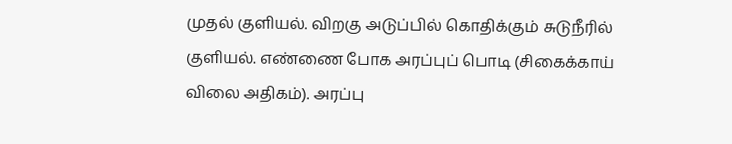முதல் குளியல். விறகு அடுப்பில் கொதிக்கும் சுடுநீரில் குளியல். எண்ணை போக அரப்புப் பொடி (சிகைக்காய் விலை அதிகம்). அரப்பு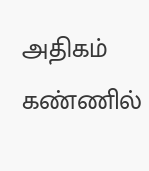அதிகம் கண்ணில்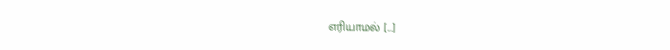எரியாமல் [...]